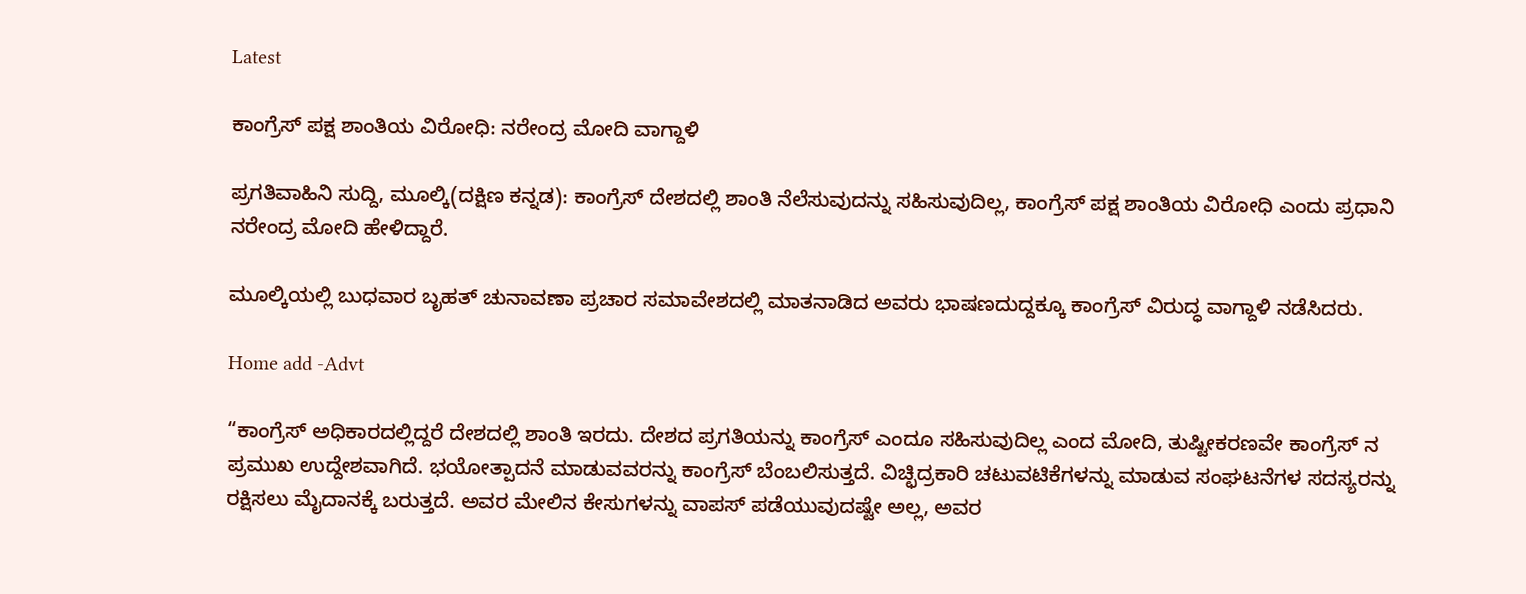Latest

ಕಾಂಗ್ರೆಸ್ ಪಕ್ಷ ಶಾಂತಿಯ ವಿರೋಧಿ: ನರೇಂದ್ರ ಮೋದಿ ವಾಗ್ದಾಳಿ

ಪ್ರಗತಿವಾಹಿನಿ ಸುದ್ದಿ, ಮೂಲ್ಕಿ(ದಕ್ಷಿಣ ಕನ್ನಡ): ಕಾಂಗ್ರೆಸ್ ದೇಶದಲ್ಲಿ ಶಾಂತಿ ನೆಲೆಸುವುದನ್ನು ಸಹಿಸುವುದಿಲ್ಲ, ಕಾಂಗ್ರೆಸ್ ಪಕ್ಷ ಶಾಂತಿಯ ವಿರೋಧಿ ಎಂದು ಪ್ರಧಾನಿ ನರೇಂದ್ರ ಮೋದಿ ಹೇಳಿದ್ದಾರೆ.

ಮೂಲ್ಕಿಯಲ್ಲಿ ಬುಧವಾರ ಬೃಹತ್ ಚುನಾವಣಾ ಪ್ರಚಾರ ಸಮಾವೇಶದಲ್ಲಿ ಮಾತನಾಡಿದ ಅವರು ಭಾಷಣದುದ್ದಕ್ಕೂ ಕಾಂಗ್ರೆಸ್ ವಿರುದ್ಧ ವಾಗ್ದಾಳಿ ನಡೆಸಿದರು.

Home add -Advt

“ಕಾಂಗ್ರೆಸ್ ಅಧಿಕಾರದಲ್ಲಿದ್ದರೆ ದೇಶದಲ್ಲಿ ಶಾಂತಿ ಇರದು. ದೇಶದ ಪ್ರಗತಿಯನ್ನು ಕಾಂಗ್ರೆಸ್ ಎಂದೂ ಸಹಿಸುವುದಿಲ್ಲ ಎಂದ ಮೋದಿ, ತುಷ್ಟೀಕರಣವೇ ಕಾಂಗ್ರೆಸ್ ನ ಪ್ರಮುಖ ಉದ್ದೇಶವಾಗಿದೆ. ಭಯೋತ್ಪಾದನೆ ಮಾಡುವವರನ್ನು ಕಾಂಗ್ರೆಸ್ ಬೆಂಬಲಿಸುತ್ತದೆ. ವಿಚ್ಛಿದ್ರಕಾರಿ ಚಟುವಟಿಕೆಗಳನ್ನು ಮಾಡುವ ಸಂಘಟನೆಗಳ ಸದಸ್ಯರನ್ನು ರಕ್ಷಿಸಲು ಮೈದಾನಕ್ಕೆ ಬರುತ್ತದೆ. ಅವರ ಮೇಲಿನ ಕೇಸುಗಳನ್ನು ವಾಪಸ್ ಪಡೆಯುವುದಷ್ಟೇ ಅಲ್ಲ, ಅವರ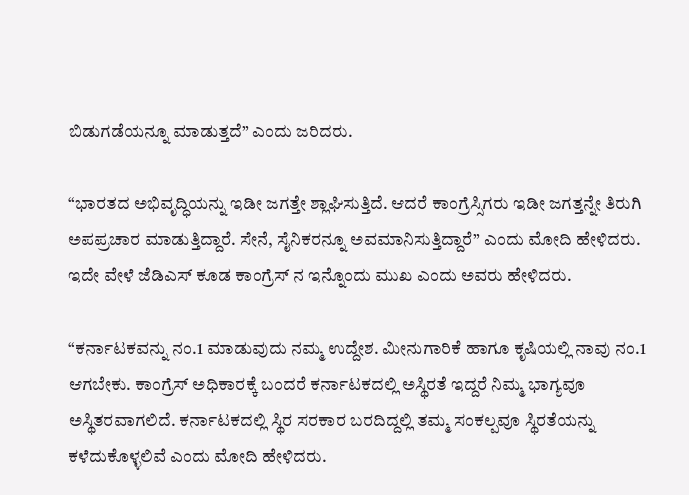ಬಿಡುಗಡೆಯನ್ನೂ ಮಾಡುತ್ತದೆ” ಎಂದು ಜರಿದರು.

“ಭಾರತದ ಅಭಿವೃದ್ಧಿಯನ್ನು ಇಡೀ ಜಗತ್ತೇ ಶ್ಲಾಘಿಸುತ್ತಿದೆ. ಆದರೆ ಕಾಂಗ್ರೆಸ್ಸಿಗರು ಇಡೀ ಜಗತ್ತನ್ನೇ ತಿರುಗಿ ಅಪಪ್ರಚಾರ ಮಾಡುತ್ತಿದ್ದಾರೆ. ಸೇನೆ, ಸೈನಿಕರನ್ನೂ ಅವಮಾನಿಸುತ್ತಿದ್ದಾರೆ” ಎಂದು ಮೋದಿ ಹೇಳಿದರು. ಇದೇ ವೇಳೆ ಜೆಡಿಎಸ್ ಕೂಡ ಕಾಂಗ್ರೆಸ್ ನ ಇನ್ನೊಂದು ಮುಖ ಎಂದು ಅವರು ಹೇಳಿದರು.

“ಕರ್ನಾಟಕವನ್ನು ನಂ.1 ಮಾಡುವುದು ನಮ್ಮ ಉದ್ದೇಶ. ಮೀನುಗಾರಿಕೆ ಹಾಗೂ ಕೃಷಿಯಲ್ಲಿ ನಾವು ನಂ.1 ಆಗಬೇಕು. ಕಾಂಗ್ರೆಸ್ ಅಧಿಕಾರಕ್ಕೆ ಬಂದರೆ ಕರ್ನಾಟಕದಲ್ಲಿ ಅಸ್ಥಿರತೆ ಇದ್ದರೆ ನಿಮ್ಮ ಭಾಗ್ಯವೂ ಅಸ್ಥಿತರವಾಗಲಿದೆ. ಕರ್ನಾಟಕದಲ್ಲಿ ಸ್ಥಿರ ಸರಕಾರ ಬರದಿದ್ದಲ್ಲಿ ತಮ್ಮ ಸಂಕಲ್ಪವೂ ಸ್ಥಿರತೆಯನ್ನು ಕಳೆದುಕೊಳ್ಳಲಿವೆ ಎಂದು ಮೋದಿ ಹೇಳಿದರು.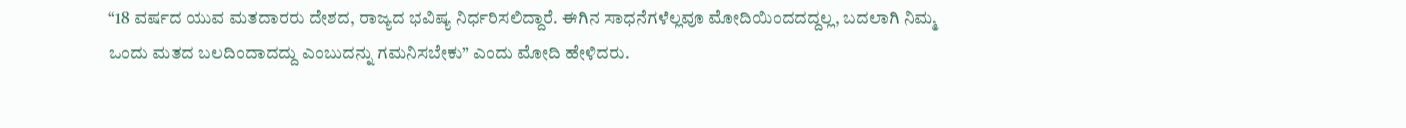“18 ವರ್ಷದ ಯುವ ಮತದಾರರು ದೇಶದ, ರಾಜ್ಯದ ಭವಿಷ್ಯ ನಿರ್ಧರಿಸಲಿದ್ದಾರೆ. ಈಗಿನ ಸಾಧನೆಗಳೆಲ್ಲವೂ ಮೋದಿಯಿಂದದದ್ದಲ್ಲ, ಬದಲಾಗಿ ನಿಮ್ಮ ಒಂದು ಮತದ ಬಲದಿಂದಾದದ್ದು ಎಂಬುದನ್ನು ಗಮನಿಸಬೇಕು” ಎಂದು ಮೋದಿ ಹೇಳಿದರು.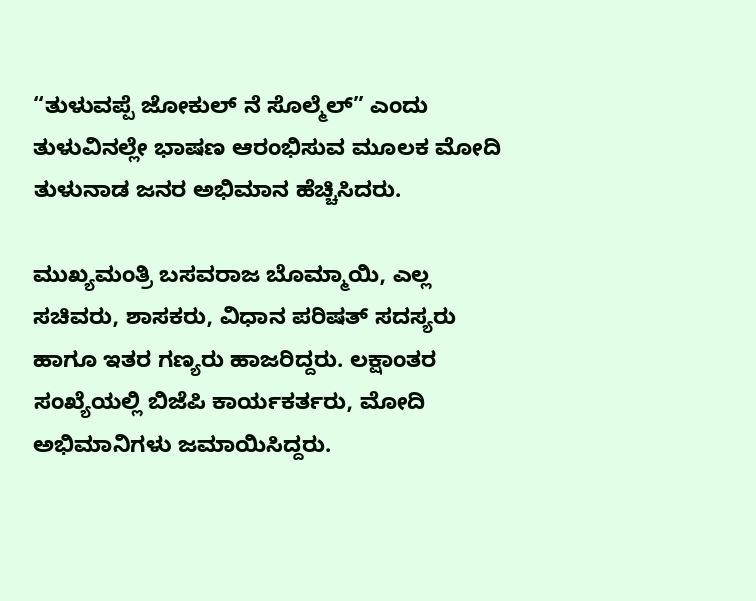“ತುಳುವಪ್ಪೆ ಜೋಕುಲ್ ನೆ ಸೊಲ್ಮೆಲ್” ಎಂದು ತುಳುವಿನಲ್ಲೇ ಭಾಷಣ ಆರಂಭಿಸುವ ಮೂಲಕ ಮೋದಿ ತುಳುನಾಡ ಜನರ ಅಭಿಮಾನ ಹೆಚ್ಚಿಸಿದರು.

ಮುಖ್ಯಮಂತ್ರಿ ಬಸವರಾಜ ಬೊಮ್ಮಾಯಿ, ಎಲ್ಲ ಸಚಿವರು, ಶಾಸಕರು, ವಿಧಾನ ಪರಿಷತ್ ಸದಸ್ಯರು ಹಾಗೂ ಇತರ ಗಣ್ಯರು ಹಾಜರಿದ್ದರು. ಲಕ್ಷಾಂತರ ಸಂಖ್ಯೆಯಲ್ಲಿ ಬಿಜೆಪಿ ಕಾರ್ಯಕರ್ತರು, ಮೋದಿ ಅಭಿಮಾನಿಗಳು ಜಮಾಯಿಸಿದ್ದರು.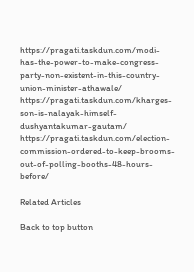https://pragati.taskdun.com/modi-has-the-power-to-make-congress-party-non-existent-in-this-country-union-minister-athawale/
https://pragati.taskdun.com/kharges-son-is-nalayak-himself-dushyantakumar-gautam/
https://pragati.taskdun.com/election-commission-ordered-to-keep-brooms-out-of-polling-booths-48-hours-before/

Related Articles

Back to top button